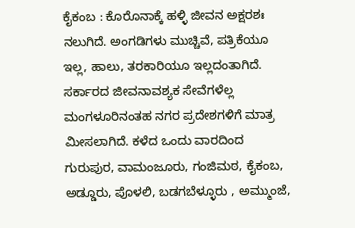ಕೈಕಂಬ : ಕೊರೊನಾಕ್ಕೆ ಹಳ್ಳಿ ಜೀವನ ಅಕ್ಷರಶಃ ನಲುಗಿದೆ. ಅಂಗಡಿಗಳು ಮುಚ್ಚಿವೆ, ಪತ್ರಿಕೆಯೂ ಇಲ್ಲ, ಹಾಲು, ತರಕಾರಿಯೂ ಇಲ್ಲದಂತಾಗಿದೆ. ಸರ್ಕಾರದ ಜೀವನಾವಶ್ಯಕ ಸೇವೆಗಳೆಲ್ಲ ಮಂಗಳೂರಿನಂತಹ ನಗರ ಪ್ರದೇಶಗಳಿಗೆ ಮಾತ್ರ ಮೀಸಲಾಗಿದೆ. ಕಳೆದ ಒಂದು ವಾರದಿಂದ ಗುರುಪುರ, ವಾಮಂಜೂರು, ಗಂಜಿಮಠ, ಕೈಕಂಬ, ಅಡ್ಡೂರು, ಪೊಳಲಿ, ಬಡಗಬೆಳ್ಳೂರು , ಅಮ್ಮುಂಜೆ,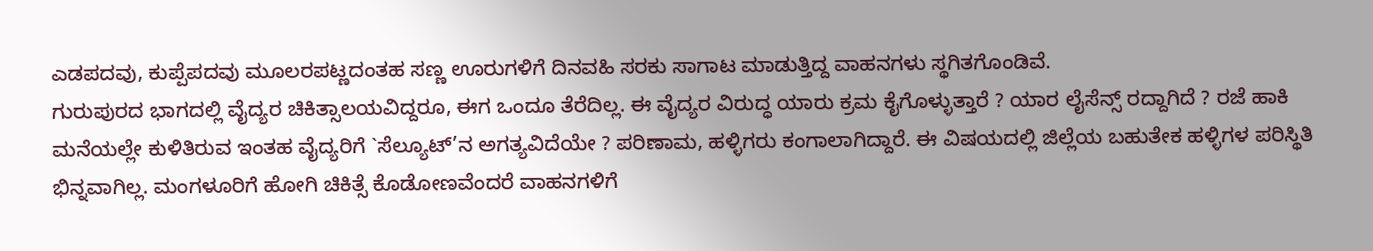ಎಡಪದವು, ಕುಪ್ಪೆಪದವು ಮೂಲರಪಟ್ಣದಂತಹ ಸಣ್ಣ ಊರುಗಳಿಗೆ ದಿನವಹಿ ಸರಕು ಸಾಗಾಟ ಮಾಡುತ್ತಿದ್ದ ವಾಹನಗಳು ಸ್ಥಗಿತಗೊಂಡಿವೆ.
ಗುರುಪುರದ ಭಾಗದಲ್ಲಿ ವೈದ್ಯರ ಚಿಕಿತ್ಸಾಲಯವಿದ್ದರೂ, ಈಗ ಒಂದೂ ತೆರೆದಿಲ್ಲ. ಈ ವೈದ್ಯರ ವಿರುದ್ಧ ಯಾರು ಕ್ರಮ ಕೈಗೊಳ್ಳುತ್ತಾರೆ ? ಯಾರ ಲೈಸೆನ್ಸ್ ರದ್ದಾಗಿದೆ ? ರಜೆ ಹಾಕಿ ಮನೆಯಲ್ಲೇ ಕುಳಿತಿರುವ ಇಂತಹ ವೈದ್ಯರಿಗೆ `ಸೆಲ್ಯೂಟ್’ನ ಅಗತ್ಯವಿದೆಯೇ ? ಪರಿಣಾಮ, ಹಳ್ಳಿಗರು ಕಂಗಾಲಾಗಿದ್ದಾರೆ. ಈ ವಿಷಯದಲ್ಲಿ ಜಿಲ್ಲೆಯ ಬಹುತೇಕ ಹಳ್ಳಿಗಳ ಪರಿಸ್ಥಿತಿ ಭಿನ್ನವಾಗಿಲ್ಲ. ಮಂಗಳೂರಿಗೆ ಹೋಗಿ ಚಿಕಿತ್ಸೆ ಕೊಡೋಣವೆಂದರೆ ವಾಹನಗಳಿಗೆ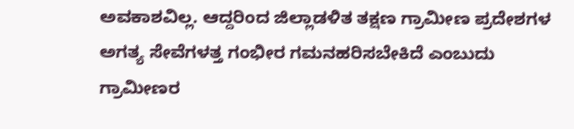ಅವಕಾಶವಿಲ್ಲ. ಆದ್ದರಿಂದ ಜಿಲ್ಲಾಡಳಿತ ತಕ್ಷಣ ಗ್ರಾಮೀಣ ಪ್ರದೇಶಗಳ ಅಗತ್ಯ ಸೇವೆಗಳತ್ತ ಗಂಭೀರ ಗಮನಹರಿಸಬೇಕಿದೆ ಎಂಬುದು ಗ್ರಾಮೀಣರ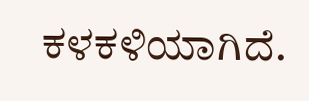ಕಳಕಳಿಯಾಗಿದೆ.